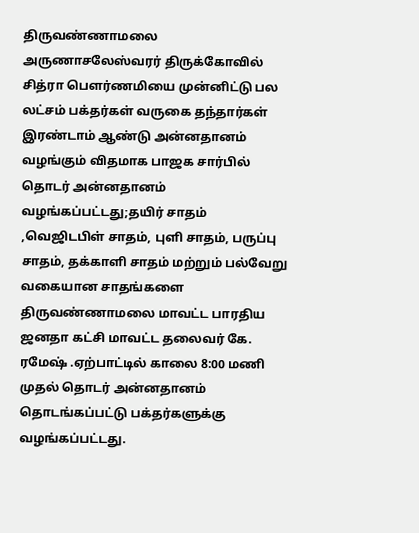திருவண்ணாமலை அருணாசலேஸ்வரர் திருக்கோவில் சித்ரா பௌர்ணமியை முன்னிட்டு பல லட்சம் பக்தர்கள் வருகை தந்தார்கள் இரண்டாம் ஆண்டு அன்னதானம் வழங்கும் விதமாக பாஜக சார்பில் தொடர் அன்னதானம் வழங்கப்பட்டது;தயிர் சாதம் ,வெஜிடபிள் சாதம், புளி சாதம், பருப்பு சாதம், தக்காளி சாதம் மற்றும் பல்வேறு வகையான சாதங்களை திருவண்ணாமலை மாவட்ட பாரதிய ஜனதா கட்சி மாவட்ட தலைவர் கே. ரமேஷ் .ஏற்பாட்டில் காலை 8:00 மணி முதல் தொடர் அன்னதானம் தொடங்கப்பட்டு பக்தர்களுக்கு வழங்கப்பட்டது.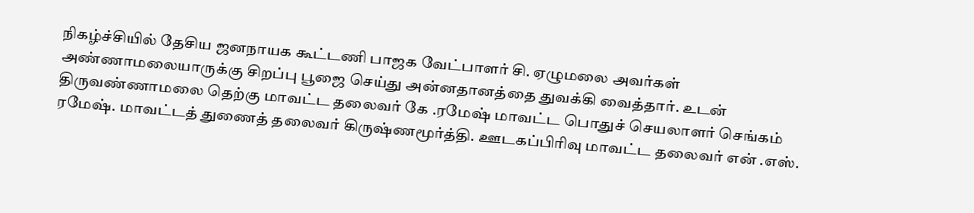நிகழ்ச்சியில் தேசிய ஜனநாயக கூட்டணி பாஜக வேட்பாளர் சி. ஏழுமலை அவர்கள் அண்ணாமலையாருக்கு சிறப்பு பூஜை செய்து அன்னதானத்தை துவக்கி வைத்தார். உடன் திருவண்ணாமலை தெற்கு மாவட்ட தலைவர் கே .ரமேஷ் மாவட்ட பொதுச் செயலாளர் செங்கம் ரமேஷ். மாவட்டத் துணைத் தலைவர் கிருஷ்ணமூர்த்தி. ஊடகப்பிரிவு மாவட்ட தலைவர் என் .எஸ்.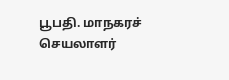பூபதி. மாநகரச் செயலாளர்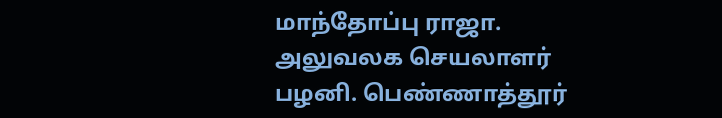மாந்தோப்பு ராஜா. அலுவலக செயலாளர் பழனி. பெண்ணாத்தூர்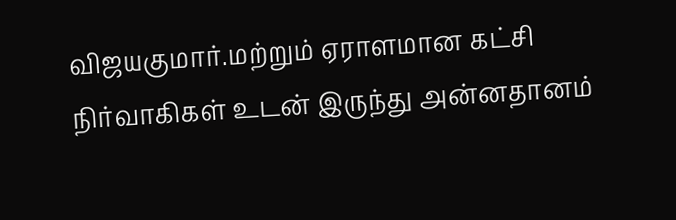விஜயகுமார்.மற்றும் ஏராளமான கட்சி நிர்வாகிகள் உடன் இருந்து அன்னதானம்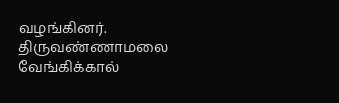வழங்கினர்.
திருவண்ணாமலை வேங்கிக்கால்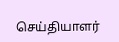செய்தியாளர்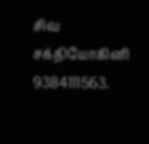சிவ சக்தியோகினி 9384111563.